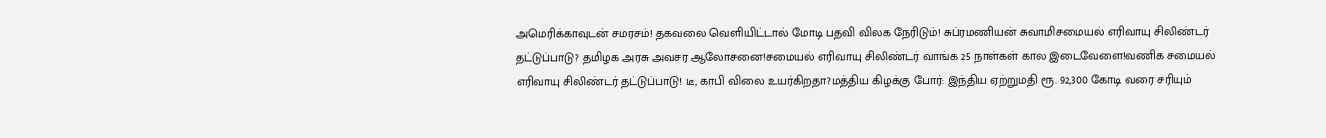அமெரிக்காவுடன் சமரசம்! தகவலை வெளியிட்டால் மோடி பதவி விலக நேரிடும்! சுப்ரமணியன் சுவாமிசமையல் எரிவாயு சிலிண்டர் தட்டுப்பாடு? தமிழக அரசு அவசர ஆலோசனை!சமையல் எரிவாயு சிலிண்டர் வாங்க 25 நாள்கள் கால இடைவேளை!வணிக சமையல் எரிவாயு சிலிண்டர் தட்டுப்பாடு! டீ, காபி விலை உயர்கிறதா?மத்திய கிழக்கு போர்: இந்திய ஏற்றுமதி ரூ. 92,300 கோடி வரை சரியும்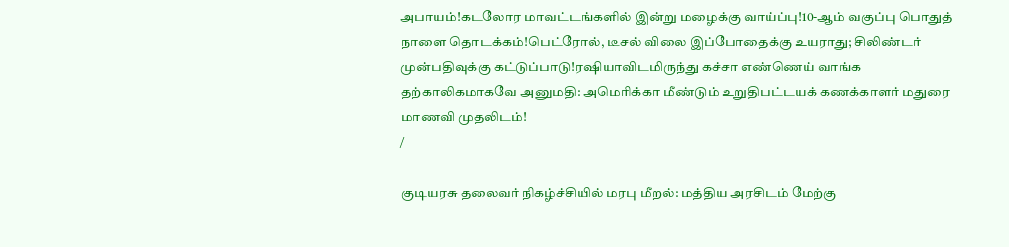அபாயம்!கடலோர மாவட்டங்களில் இன்று மழைக்கு வாய்ப்பு!10-ஆம் வகுப்பு பொதுத் நாளை தொடக்கம்!பெட்ரோல், டீசல் விலை இப்போதைக்கு உயராது; சிலிண்டர் முன்பதிவுக்கு கட்டுப்பாடு!ரஷியாவிடமிருந்து கச்சா எண்ணெய் வாங்க தற்காலிகமாகவே அனுமதி: அமெரிக்கா மீண்டும் உறுதிபட்டயக் கணக்காளர் மதுரை மாணவி முதலிடம்!
/

குடியரசு தலைவர் நிகழ்ச்சியில் மரபு மீறல்: மத்திய அரசிடம் மேற்கு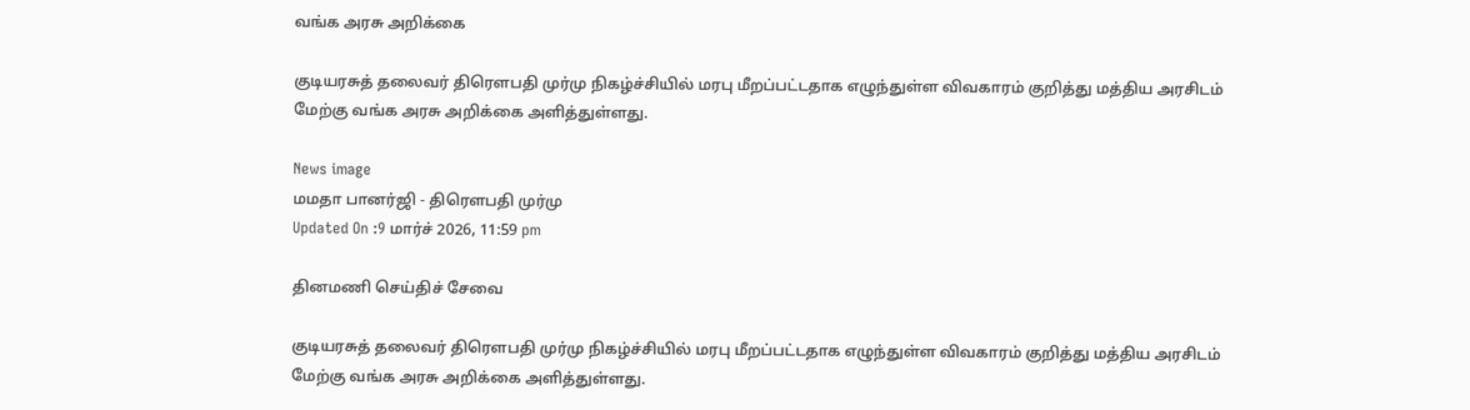வங்க அரசு அறிக்கை

குடியரசுத் தலைவர் திரெளபதி முர்மு நிகழ்ச்சியில் மரபு மீறப்பட்டதாக எழுந்துள்ள விவகாரம் குறித்து மத்திய அரசிடம் மேற்கு வங்க அரசு அறிக்கை அளித்துள்ளது.

News image
மமதா பானர்ஜி - திரெளபதி முர்மு
Updated On :9 மார்ச் 2026, 11:59 pm

தினமணி செய்திச் சேவை

குடியரசுத் தலைவர் திரெளபதி முர்மு நிகழ்ச்சியில் மரபு மீறப்பட்டதாக எழுந்துள்ள விவகாரம் குறித்து மத்திய அரசிடம் மேற்கு வங்க அரசு அறிக்கை அளித்துள்ளது.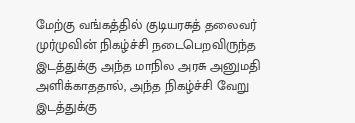மேற்கு வங்கத்தில் குடியரசுத் தலைவர் முர்முவின் நிகழ்ச்சி நடைபெறவிருந்த இடத்துக்கு அந்த மாநில அரசு அனுமதி அளிக்காததால், அந்த நிகழ்ச்சி வேறு இடத்துக்கு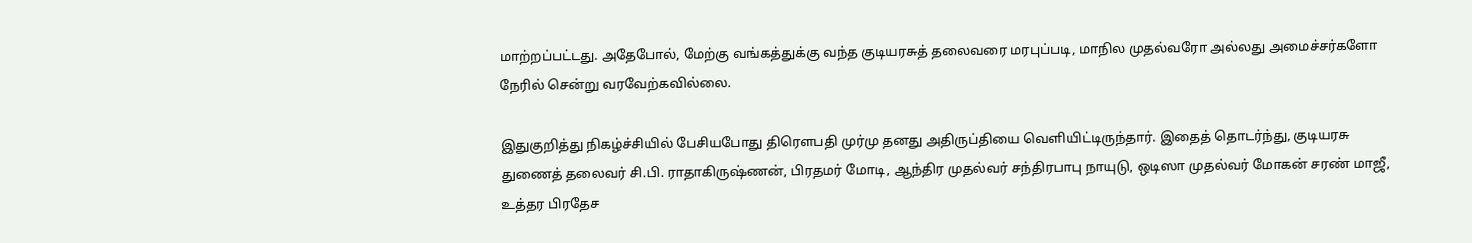மாற்றப்பட்டது. அதேபோல், மேற்கு வங்கத்துக்கு வந்த குடியரசுத் தலைவரை மரபுப்படி, மாநில முதல்வரோ அல்லது அமைச்சர்களோ நேரில் சென்று வரவேற்கவில்லை.

இதுகுறித்து நிகழ்ச்சியில் பேசியபோது திரெளபதி முர்மு தனது அதிருப்தியை வெளியிட்டிருந்தார். இதைத் தொடர்ந்து, குடியரசு துணைத் தலைவர் சி.பி. ராதாகிருஷ்ணன், பிரதமர் மோடி, ஆந்திர முதல்வர் சந்திரபாபு நாயுடு, ஒடிஸா முதல்வர் மோகன் சரண் மாஜீ, உத்தர பிரதேச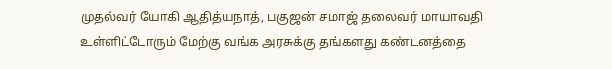முதல்வர் யோகி ஆதித்யநாத், பகுஜன் சமாஜ் தலைவர் மாயாவதி உள்ளிட்டோரும் மேற்கு வங்க அரசுக்கு தங்களது கண்டனத்தை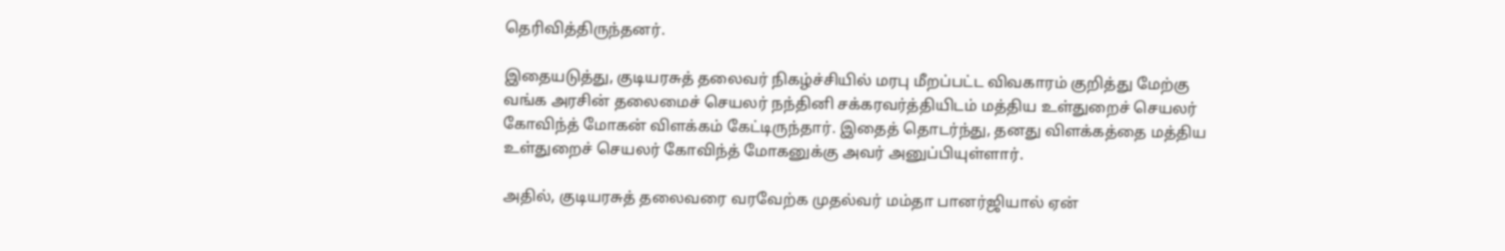தெரிவித்திருந்தனர்.

இதையடுத்து, குடியரசுத் தலைவர் நிகழ்ச்சியில் மரபு மீறப்பட்ட விவகாரம் குறித்து மேற்கு வங்க அரசின் தலைமைச் செயலர் நந்தினி சக்கரவர்த்தியிடம் மத்திய உள்துறைச் செயலர் கோவிந்த் மோகன் விளக்கம் கேட்டிருந்தார். இதைத் தொடர்ந்து, தனது விளக்கத்தை மத்திய உள்துறைச் செயலர் கோவிந்த் மோகனுக்கு அவர் அனுப்பியுள்ளார்.

அதில், குடியரசுத் தலைவரை வரவேற்க முதல்வர் மம்தா பானர்ஜியால் ஏன்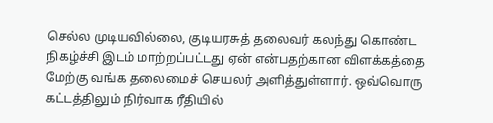செல்ல முடியவில்லை, குடியரசுத் தலைவர் கலந்து கொண்ட நிகழ்ச்சி இடம் மாற்றப்பட்டது ஏன் என்பதற்கான விளக்கத்தை மேற்கு வங்க தலைமைச் செயலர் அளித்துள்ளார். ஒவ்வொரு கட்டத்திலும் நிர்வாக ரீதியில்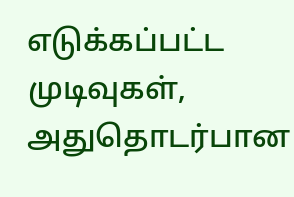எடுக்கப்பட்ட முடிவுகள், அதுதொடர்பான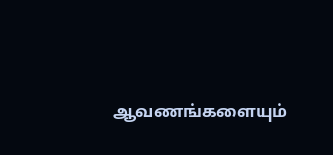ஆவணங்களையும்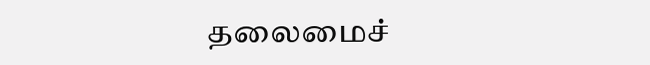தலைமைச்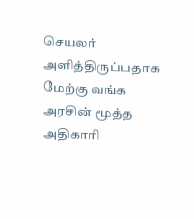செயலர் அளித்திருப்பதாக மேற்கு வங்க அரசின் மூத்த அதிகாரி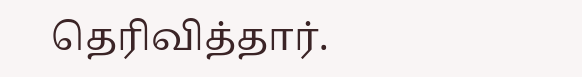தெரிவித்தார்.